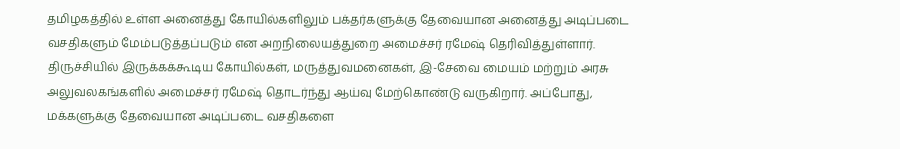தமிழகத்தில் உள்ள அனைத்து கோயில்களிலும் பக்தர்களுக்கு தேவையான அனைத்து அடிப்படை வசதிகளும் மேம்படுத்தப்படும் என அறநிலையத்துறை அமைச்சர் ரமேஷ் தெரிவித்துள்ளார்.
திருச்சியில் இருக்கக்கூடிய கோயில்கள், மருத்துவமனைகள், இ-சேவை மையம் மற்றும் அரசு அலுவலகங்களில் அமைச்சர் ரமேஷ் தொடர்ந்து ஆய்வு மேற்கொண்டு வருகிறார். அப்போது, மக்களுக்கு தேவையான அடிப்படை வசதிகளை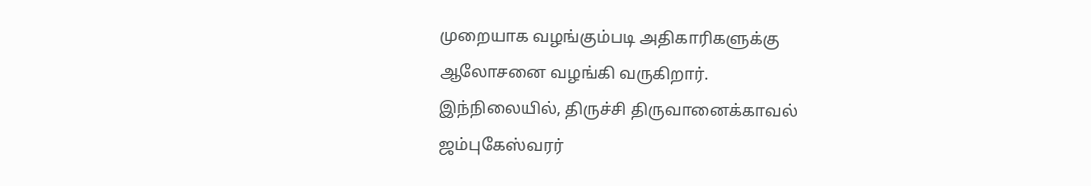முறையாக வழங்கும்படி அதிகாரிகளுக்கு ஆலோசனை வழங்கி வருகிறார்.
இந்நிலையில், திருச்சி திருவானைக்காவல் ஜம்புகேஸ்வரர்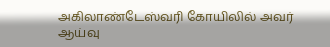அகிலாண்டேஸ்வரி கோயிலில் அவர் ஆய்வு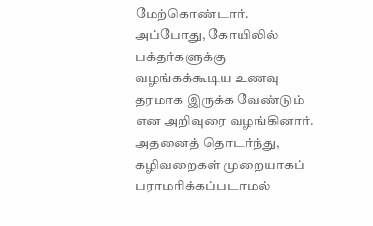மேற்கொண்டார். அப்போது, கோயிலில் பக்தர்களுக்கு வழங்கக்கூடிய உணவு தரமாக இருக்க வேண்டும் என அறிவுரை வழங்கினார்.
அதனைத் தொடர்ந்து, கழிவறைகள் முறையாகப் பராமரிக்கப்படாமல்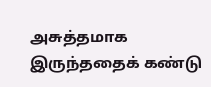அசுத்தமாக இருந்ததைக் கண்டு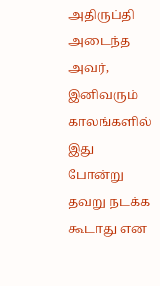அதிருப்தி அடைந்த அவர், இனிவரும் காலங்களில் இது போன்று தவறு நடக்க கூடாது என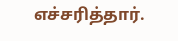எச்சரித்தார்.